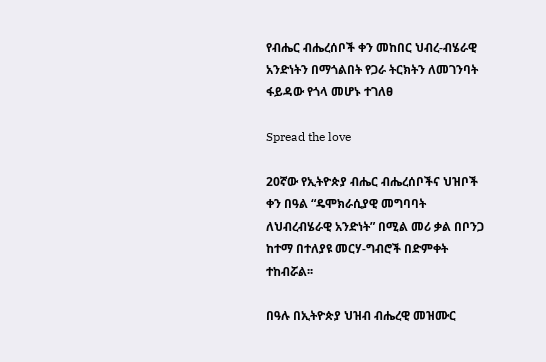የብሔር ብሔረሰቦች ቀን መከበር ህብረ-ብሄራዊ አንድነትን በማጎልበት የጋራ ትርክትን ለመገንባት ፋይዳው የጎላ መሆኑ ተገለፀ

Spread the love

20ኛው የኢትዮጵያ ብሔር ብሔረሰቦችና ህዝቦች ቀን በዓል “ዴሞክራሲያዊ መግባባት ለህብረብሄራዊ አንድነት” በሚል መሪ ቃል በቦንጋ ከተማ በተለያዩ መርሃ-ግብሮች በድምቀት ተከብሯል፡፡

በዓሉ በኢትዮጵያ ህዝብ ብሔረዊ መዝሙር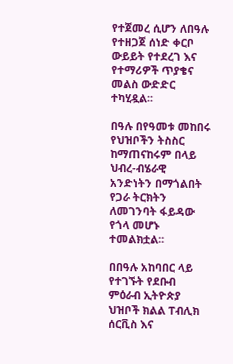የተጀመረ ሲሆን ለበዓሉ የተዘጋጀ ሰነድ ቀርቦ ውይይት የተደረገ እና የተማሪዎች ጥያቄና መልስ ውድድር ተካሂዷል፡፡

በዓሉ በየዓመቱ መከበሩ የህዝቦችን ትስስር ከማጠናከሩም በላይ ህብረ-ብሄራዊ አንድነትን በማጎልበት የጋራ ትርክትን ለመገንባት ፋይዳው የጎላ መሆኑ ተመልክቷል፡፡

በበዓሉ አከባበር ላይ የተገኙት የደቡብ ምዕራብ ኢትዮጵያ ህዝቦች ክልል ፐብሊክ ሰርቪስ እና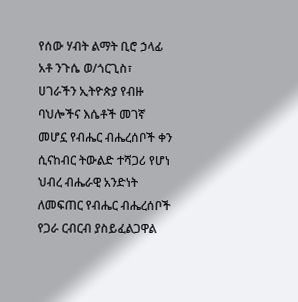የሰው ሃብት ልማት ቢሮ ኃላፊ አቶ ንጉሴ ወ/ጎርጊስ፣ ሀገራችን ኢትዮጵያ የብዙ ባህሎችና እሴቶች መገኛ መሆኗ የብሔር ብሔረሰቦች ቀን ሲናከብር ትውልድ ተሻጋሪ የሆነ ህብረ ብሔራዊ አንድነት ለመፍጠር የብሔር ብሔረሰቦች የጋራ ርብርብ ያስይፈልጋዋል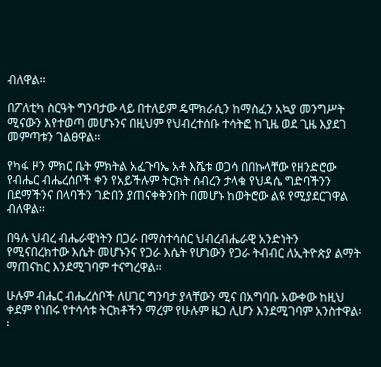ብለዋል።

በፖለቲካ ስርዓት ግንባታው ላይ በተለይም ዴሞክራሲን ከማስፈን አኳያ መንግሥት ሚናውን እየተወጣ መሆኑንና በዚህም የህብረተሰቡ ተሳትፎ ከጊዜ ወደ ጊዜ እያደገ መምጣቱን ገልፀዋል፡፡

የካፋ ዞን ምክር ቤት ምክትል አፈጉባኤ አቶ እሼቱ ወጋሳ በበኩላቸው የዘንድሮው የብሔር ብሔረሰቦች ቀን የአይችሉም ትርክት ሰብረን ታላቁ የህዳሴ ግድባችንን በደማችንና በላባችን ገድበን ያጠናቀቅንበት በመሆኑ ከወትሮው ልዩ የሚያደርገዋል ብለዋል፡፡

በዓሉ ህብረ ብሔራዊነትን በጋራ በማስተሳሰር ህብረብሔራዊ አንድነትን የሚናበረክተው እሴት መሆኑንና የጋራ እሴት የሆነውን የጋራ ትብብር ለኢትዮጵያ ልማት ማጠናከር እንደሚገባም ተናግረዋል፡፡

ሁሉም ብሔር ብሔረሰቦች ለሀገር ግንባታ ያላቸውን ሚና በአግባቡ አውቀው ከዚህ ቀደም የነበሩ የተሳሳቱ ትርክቶችን ማረም የሁሉም ዜጋ ሊሆን እንደሚገባም አንስተዋል፡፡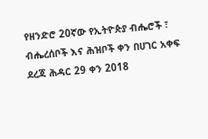የዘንድሮ 20ኛው የኢትዮጵያ ብሔሮች ፣ ብሔረሰቦች እና ሕዝቦች ቀን በሀገር አቀፍ ደረጃ ሕዳር 29 ቀን 2018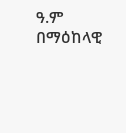ዓ.ም በማዕከላዊ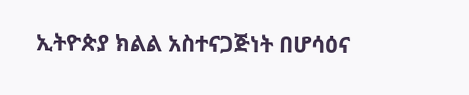ኢትዮጵያ ክልል አስተናጋጅነት በሆሳዕና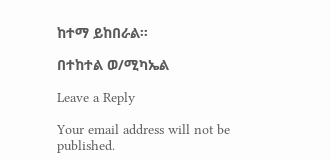ከተማ ይከበራል።

በተከተል ወ/ሚካኤል

Leave a Reply

Your email address will not be published.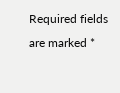Required fields are marked *